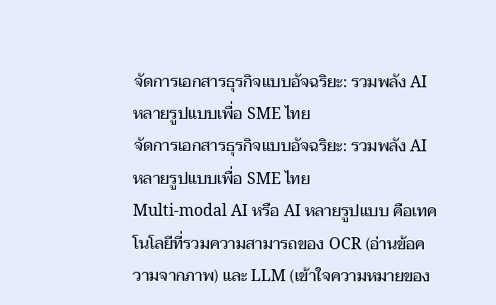จัดการเอกสารธุรกิจแบบอัจฉริยะ: รวมพลัง AI หลายรูปแบบเพื่อ SME ไทย
จัดการเอกสารธุรกิจแบบอัจฉริยะ: รวมพลัง AI หลายรูปแบบเพื่อ SME ไทย
Multi-modal AI หรือ AI หลายรูปแบบ คือเทคโนโลยีที่รวมความสามารถของ OCR (อ่านข้อความจากภาพ) และ LLM (เข้าใจความหมายของ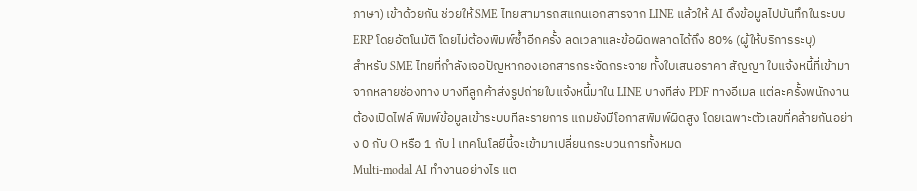ภาษา) เข้าด้วยกัน ช่วยให้ SME ไทยสามารถสแกนเอกสารจาก LINE แล้วให้ AI ดึงข้อมูลไปบันทึกในระบบ ERP โดยอัตโนมัติ โดยไม่ต้องพิมพ์ซ้ำอีกครั้ง ลดเวลาและข้อผิดพลาดได้ถึง 80% (ผู้ให้บริการระบุ)
สำหรับ SME ไทยที่กำลังเจอปัญหากองเอกสารกระจัดกระจาย ทั้งใบเสนอราคา สัญญา ใบแจ้งหนี้ที่เข้ามาจากหลายช่องทาง บางทีลูกค้าส่งรูปถ่ายใบแจ้งหนี้มาใน LINE บางทีส่ง PDF ทางอีเมล แต่ละครั้งพนักงานต้องเปิดไฟล์ พิมพ์ข้อมูลเข้าระบบทีละรายการ แถมยังมีโอกาสพิมพ์ผิดสูง โดยเฉพาะตัวเลขที่คล้ายกันอย่าง 0 กับ O หรือ 1 กับ l เทคโนโลยีนี้จะเข้ามาเปลี่ยนกระบวนการทั้งหมด
Multi-modal AI ทำงานอย่างไร แต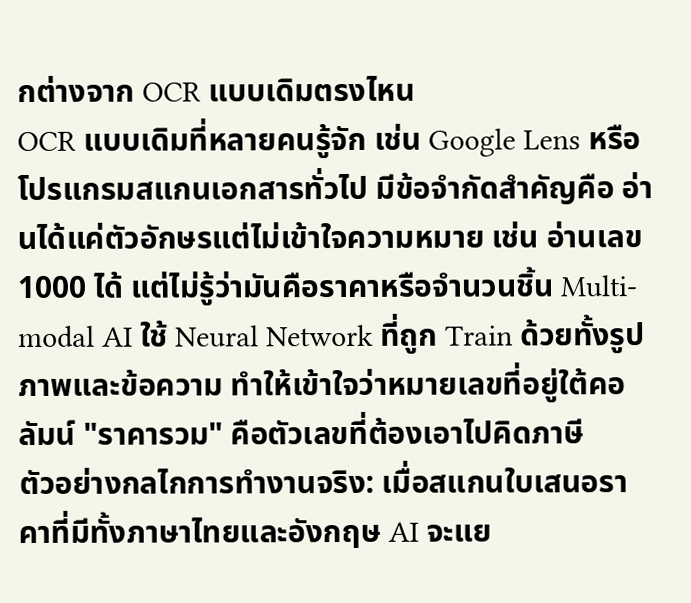กต่างจาก OCR แบบเดิมตรงไหน
OCR แบบเดิมที่หลายคนรู้จัก เช่น Google Lens หรือโปรแกรมสแกนเอกสารทั่วไป มีข้อจำกัดสำคัญคือ อ่านได้แค่ตัวอักษรแต่ไม่เข้าใจความหมาย เช่น อ่านเลข 1000 ได้ แต่ไม่รู้ว่ามันคือราคาหรือจำนวนชิ้น Multi-modal AI ใช้ Neural Network ที่ถูก Train ด้วยทั้งรูปภาพและข้อความ ทำให้เข้าใจว่าหมายเลขที่อยู่ใต้คอลัมน์ "ราคารวม" คือตัวเลขที่ต้องเอาไปคิดภาษี
ตัวอย่างกลไกการทำงานจริง: เมื่อสแกนใบเสนอราคาที่มีทั้งภาษาไทยและอังกฤษ AI จะแย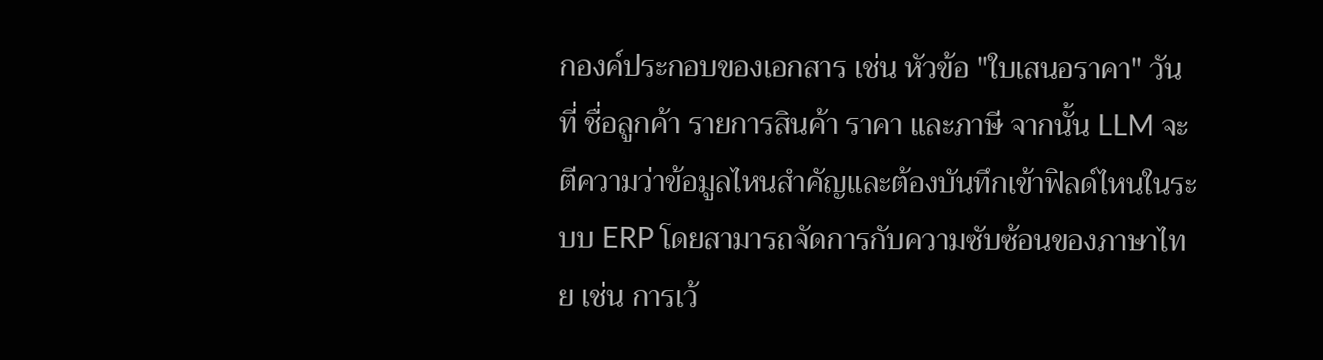กองค์ประกอบของเอกสาร เช่น หัวข้อ "ใบเสนอราคา" วันที่ ชื่อลูกค้า รายการสินค้า ราคา และภาษี จากนั้น LLM จะตีความว่าข้อมูลไหนสำคัญและต้องบันทึกเข้าฟิลด์ไหนในระบบ ERP โดยสามารถจัดการกับความซับซ้อนของภาษาไทย เช่น การเว้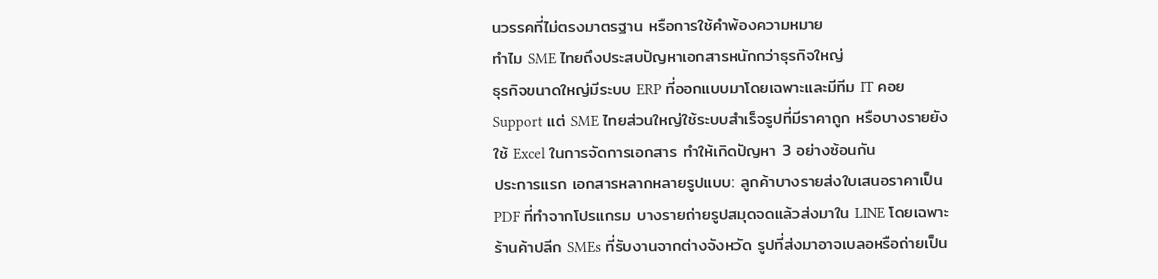นวรรคที่ไม่ตรงมาตรฐาน หรือการใช้คำพ้องความหมาย
ทำไม SME ไทยถึงประสบปัญหาเอกสารหนักกว่าธุรกิจใหญ่
ธุรกิจขนาดใหญ่มีระบบ ERP ที่ออกแบบมาโดยเฉพาะและมีทีม IT คอย Support แต่ SME ไทยส่วนใหญ่ใช้ระบบสำเร็จรูปที่มีราคาถูก หรือบางรายยังใช้ Excel ในการจัดการเอกสาร ทำให้เกิดปัญหา 3 อย่างซ้อนกัน
ประการแรก เอกสารหลากหลายรูปแบบ: ลูกค้าบางรายส่งใบเสนอราคาเป็น PDF ที่ทำจากโปรแกรม บางรายถ่ายรูปสมุดจดแล้วส่งมาใน LINE โดยเฉพาะร้านค้าปลีก SMEs ที่รับงานจากต่างจังหวัด รูปที่ส่งมาอาจเบลอหรือถ่ายเป็น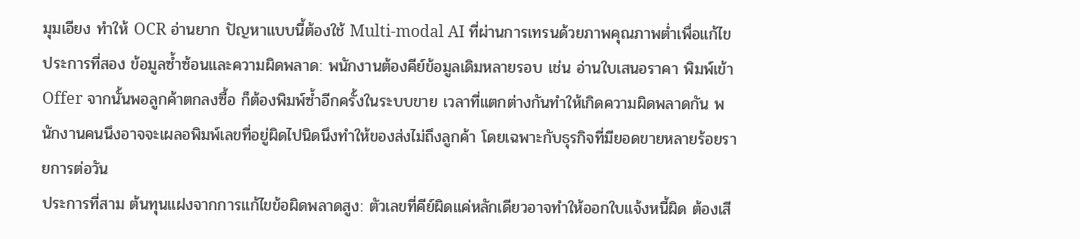มุมเอียง ทำให้ OCR อ่านยาก ปัญหาแบบนี้ต้องใช้ Multi-modal AI ที่ผ่านการเทรนด้วยภาพคุณภาพต่ำเพื่อแก้ไข
ประการที่สอง ข้อมูลซ้ำซ้อนและความผิดพลาด: พนักงานต้องคีย์ข้อมูลเดิมหลายรอบ เช่น อ่านใบเสนอราคา พิมพ์เข้า Offer จากนั้นพอลูกค้าตกลงซื้อ ก็ต้องพิมพ์ซ้ำอีกครั้งในระบบขาย เวลาที่แตกต่างกันทำให้เกิดความผิดพลาดกัน พนักงานคนนึงอาจจะเผลอพิมพ์เลขที่อยู่ผิดไปนิดนึงทำให้ของส่งไม่ถึงลูกค้า โดยเฉพาะกับธุรกิจที่มียอดขายหลายร้อยรายการต่อวัน
ประการที่สาม ต้นทุนแฝงจากการแก้ไขข้อผิดพลาดสูง: ตัวเลขที่คีย์ผิดแค่หลักเดียวอาจทำให้ออกใบแจ้งหนี้ผิด ต้องเสี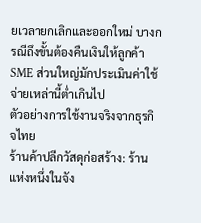ยเวลายกเลิกและออกใหม่ บางกรณีถึงขั้นต้องคืนเงินให้ลูกค้า SME ส่วนใหญ่มักประเมินค่าใช้จ่ายเหล่านี้ต่ำเกินไป
ตัวอย่างการใช้งานจริงจากธุรกิจไทย
ร้านค้าปลีกวัสดุก่อสร้าง: ร้านแห่งหนึ่งในจัง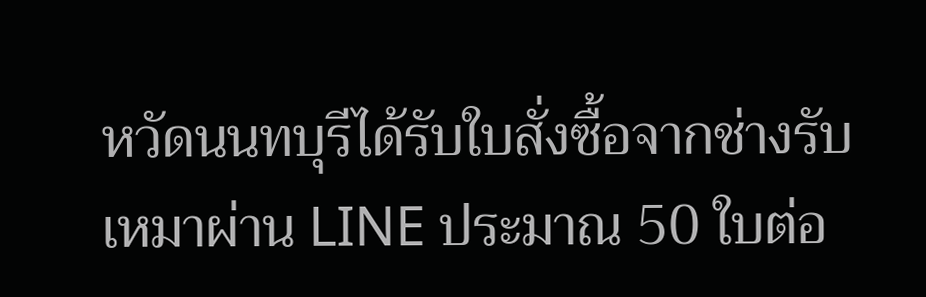หวัดนนทบุรีได้รับใบสั่งซื้อจากช่างรับเหมาผ่าน LINE ประมาณ 50 ใบต่อ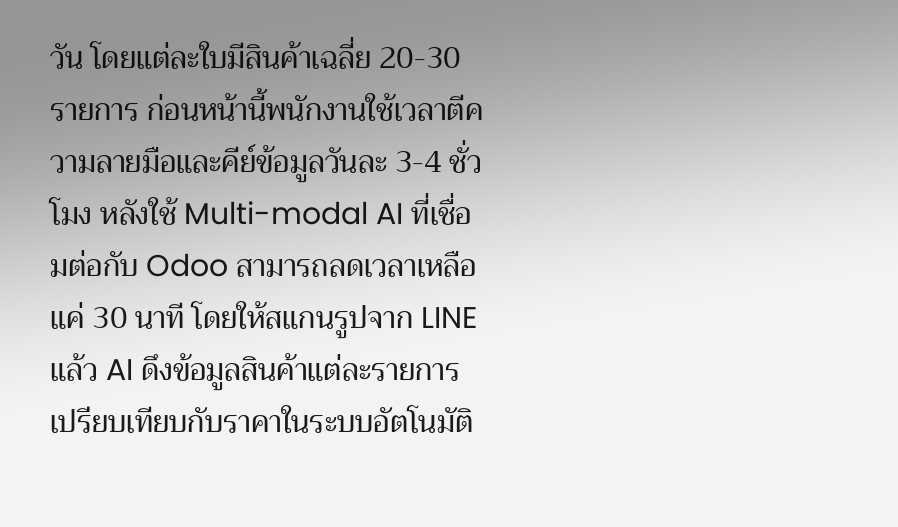วัน โดยแต่ละใบมีสินค้าเฉลี่ย 20-30 รายการ ก่อนหน้านี้พนักงานใช้เวลาตีความลายมือและคีย์ข้อมูลวันละ 3-4 ชั่วโมง หลังใช้ Multi-modal AI ที่เชื่อมต่อกับ Odoo สามารถลดเวลาเหลือแค่ 30 นาที โดยให้สแกนรูปจาก LINE แล้ว AI ดึงข้อมูลสินค้าแต่ละรายการ เปรียบเทียบกับราคาในระบบอัตโนมัติ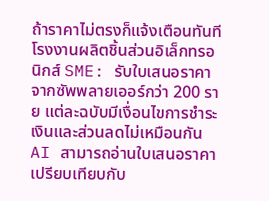ถ้าราคาไม่ตรงก็แจ้งเตือนทันที
โรงงานผลิตชิ้นส่วนอิเล็กทรอนิกส์ SME: รับใบเสนอราคาจากซัพพลายเออร์กว่า 200 ราย แต่ละฉบับมีเงื่อนไขการชำระเงินและส่วนลดไม่เหมือนกัน AI สามารถอ่านใบเสนอราคา เปรียบเทียบกับ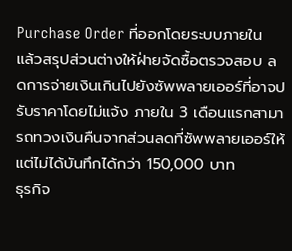Purchase Order ที่ออกโดยระบบภายใน แล้วสรุปส่วนต่างให้ฝ่ายจัดซื้อตรวจสอบ ลดการจ่ายเงินเกินไปยังซัพพลายเออร์ที่อาจปรับราคาโดยไม่แจ้ง ภายใน 3 เดือนแรกสามารถทวงเงินคืนจากส่วนลดที่ซัพพลายเออร์ให้แต่ไม่ได้บันทึกได้กว่า 150,000 บาท
ธุรกิจ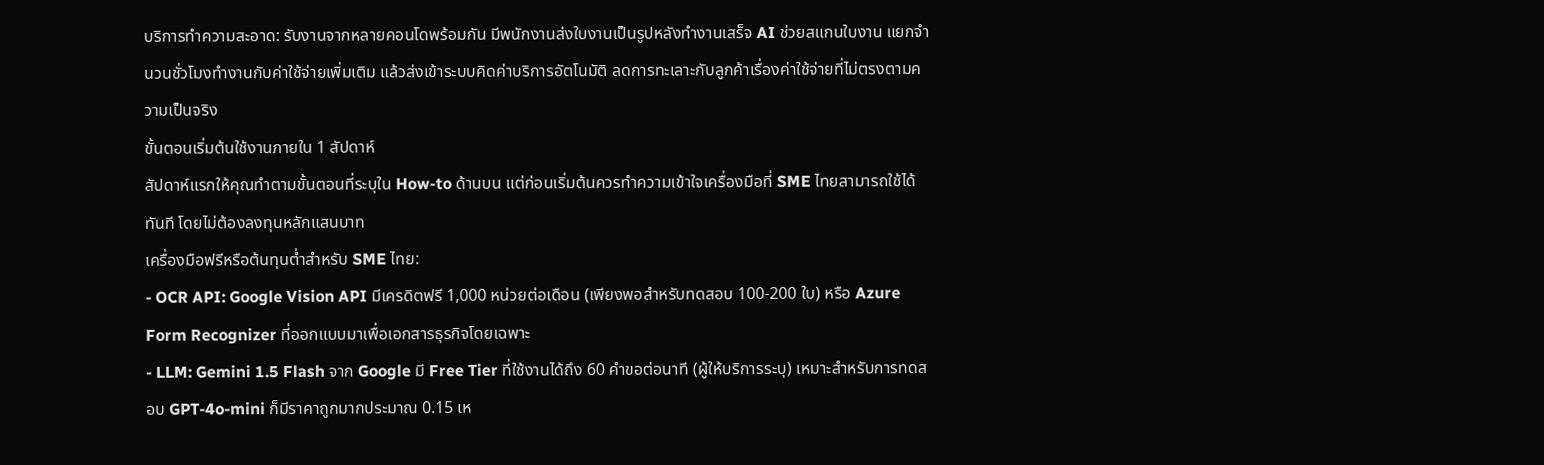บริการทำความสะอาด: รับงานจากหลายคอนโดพร้อมกัน มีพนักงานส่งใบงานเป็นรูปหลังทำงานเสร็จ AI ช่วยสแกนใบงาน แยกจำนวนชั่วโมงทำงานกับค่าใช้จ่ายเพิ่มเติม แล้วส่งเข้าระบบคิดค่าบริการอัตโนมัติ ลดการทะเลาะกับลูกค้าเรื่องค่าใช้จ่ายที่ไม่ตรงตามความเป็นจริง
ขั้นตอนเริ่มต้นใช้งานภายใน 1 สัปดาห์
สัปดาห์แรกให้คุณทำตามขั้นตอนที่ระบุใน How-to ด้านบน แต่ก่อนเริ่มต้นควรทำความเข้าใจเครื่องมือที่ SME ไทยสามารถใช้ได้ทันที โดยไม่ต้องลงทุนหลักแสนบาท
เครื่องมือฟรีหรือต้นทุนต่ำสำหรับ SME ไทย:
- OCR API: Google Vision API มีเครดิตฟรี 1,000 หน่วยต่อเดือน (เพียงพอสำหรับทดสอบ 100-200 ใบ) หรือ Azure Form Recognizer ที่ออกแบบมาเพื่อเอกสารธุรกิจโดยเฉพาะ
- LLM: Gemini 1.5 Flash จาก Google มี Free Tier ที่ใช้งานได้ถึง 60 คำขอต่อนาที (ผู้ให้บริการระบุ) เหมาะสำหรับการทดสอบ GPT-4o-mini ก็มีราคาถูกมากประมาณ 0.15 เห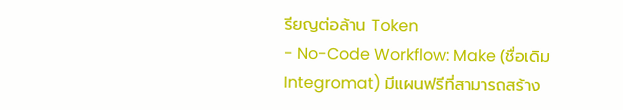รียญต่อล้าน Token
- No-Code Workflow: Make (ชื่อเดิม Integromat) มีแผนฟรีที่สามารถสร้าง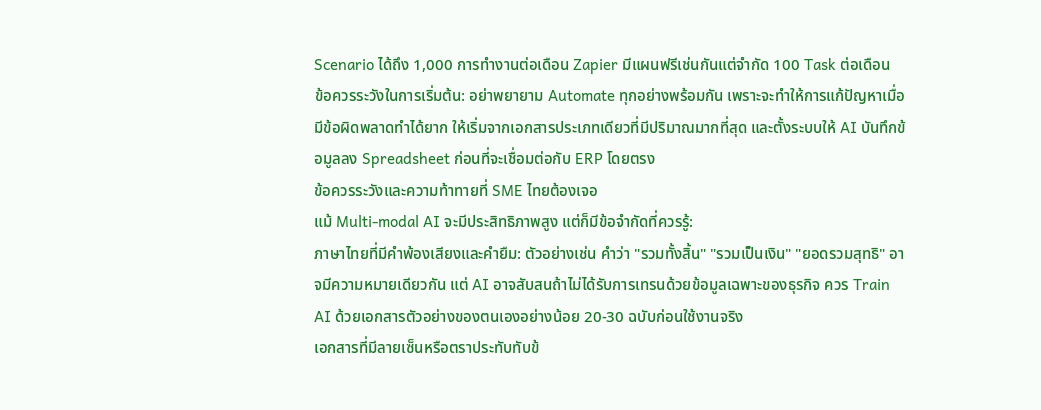Scenario ได้ถึง 1,000 การทำงานต่อเดือน Zapier มีแผนฟรีเช่นกันแต่จำกัด 100 Task ต่อเดือน
ข้อควรระวังในการเริ่มต้น: อย่าพยายาม Automate ทุกอย่างพร้อมกัน เพราะจะทำให้การแก้ปัญหาเมื่อมีข้อผิดพลาดทำได้ยาก ให้เริ่มจากเอกสารประเภทเดียวที่มีปริมาณมากที่สุด และตั้งระบบให้ AI บันทึกข้อมูลลง Spreadsheet ก่อนที่จะเชื่อมต่อกับ ERP โดยตรง
ข้อควรระวังและความท้าทายที่ SME ไทยต้องเจอ
แม้ Multi-modal AI จะมีประสิทธิภาพสูง แต่ก็มีข้อจำกัดที่ควรรู้:
ภาษาไทยที่มีคำพ้องเสียงและคำยืม: ตัวอย่างเช่น คำว่า "รวมทั้งสิ้น" "รวมเป็นเงิน" "ยอดรวมสุทธิ" อาจมีความหมายเดียวกัน แต่ AI อาจสับสนถ้าไม่ได้รับการเทรนด้วยข้อมูลเฉพาะของธุรกิจ ควร Train AI ด้วยเอกสารตัวอย่างของตนเองอย่างน้อย 20-30 ฉบับก่อนใช้งานจริง
เอกสารที่มีลายเซ็นหรือตราประทับทับข้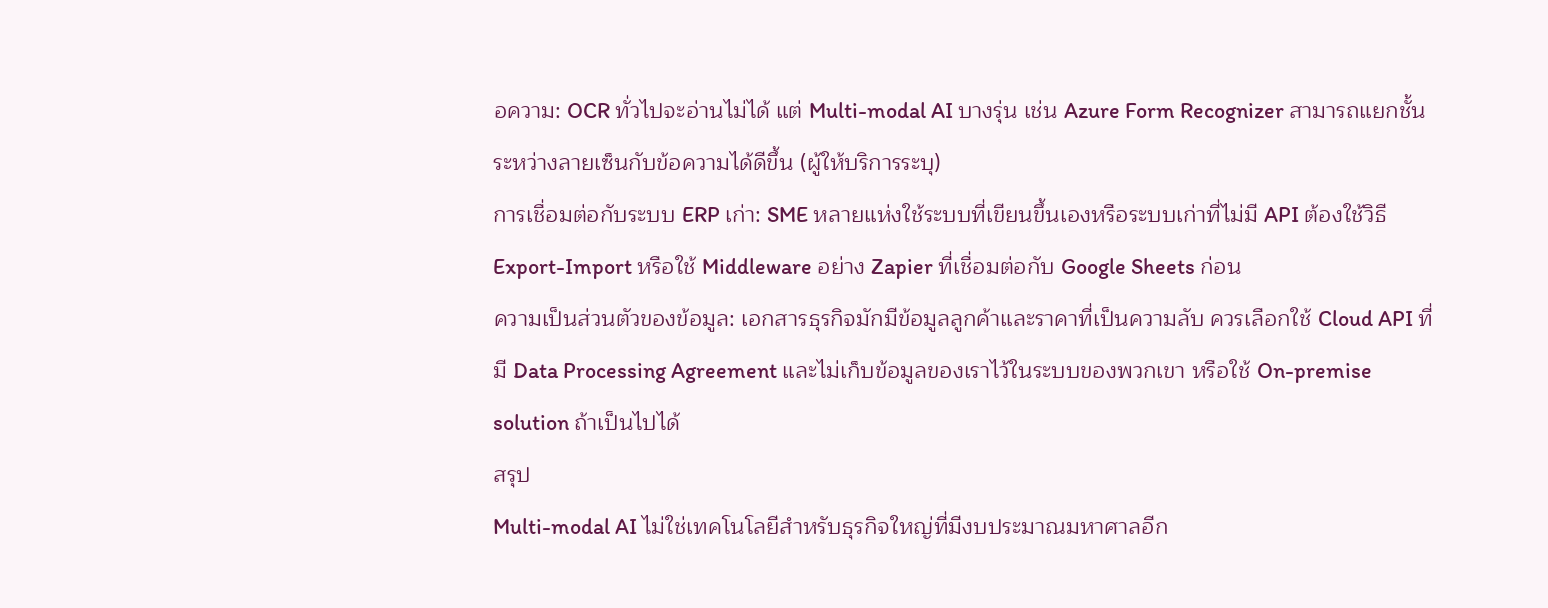อความ: OCR ทั่วไปจะอ่านไม่ได้ แต่ Multi-modal AI บางรุ่น เช่น Azure Form Recognizer สามารถแยกชั้นระหว่างลายเซ็นกับข้อความได้ดีขึ้น (ผู้ให้บริการระบุ)
การเชื่อมต่อกับระบบ ERP เก่า: SME หลายแห่งใช้ระบบที่เขียนขึ้นเองหรือระบบเก่าที่ไม่มี API ต้องใช้วิธี Export-Import หรือใช้ Middleware อย่าง Zapier ที่เชื่อมต่อกับ Google Sheets ก่อน
ความเป็นส่วนตัวของข้อมูล: เอกสารธุรกิจมักมีข้อมูลลูกค้าและราคาที่เป็นความลับ ควรเลือกใช้ Cloud API ที่มี Data Processing Agreement และไม่เก็บข้อมูลของเราไว้ในระบบของพวกเขา หรือใช้ On-premise solution ถ้าเป็นไปได้
สรุป
Multi-modal AI ไม่ใช่เทคโนโลยีสำหรับธุรกิจใหญ่ที่มีงบประมาณมหาศาลอีก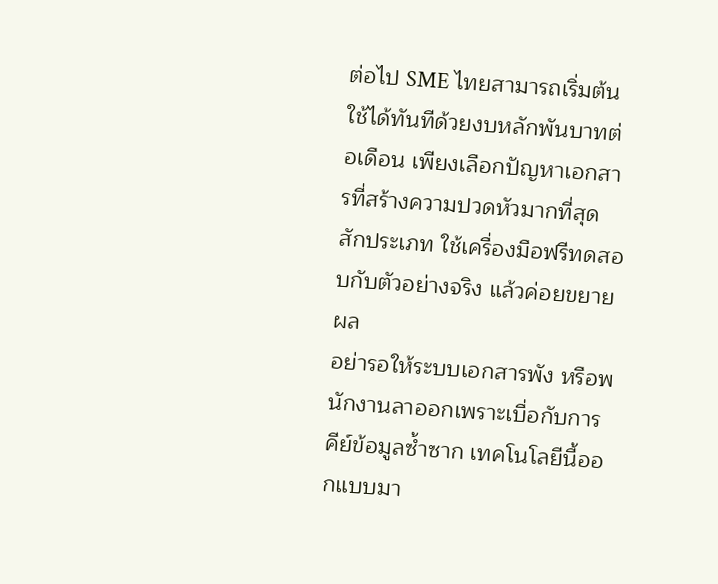ต่อไป SME ไทยสามารถเริ่มต้นใช้ได้ทันทีด้วยงบหลักพันบาทต่อเดือน เพียงเลือกปัญหาเอกสารที่สร้างความปวดหัวมากที่สุดสักประเภท ใช้เครื่องมือฟรีทดสอบกับตัวอย่างจริง แล้วค่อยขยายผล
อย่ารอให้ระบบเอกสารพัง หรือพนักงานลาออกเพราะเบื่อกับการคีย์ข้อมูลซ้ำซาก เทคโนโลยีนี้ออกแบบมา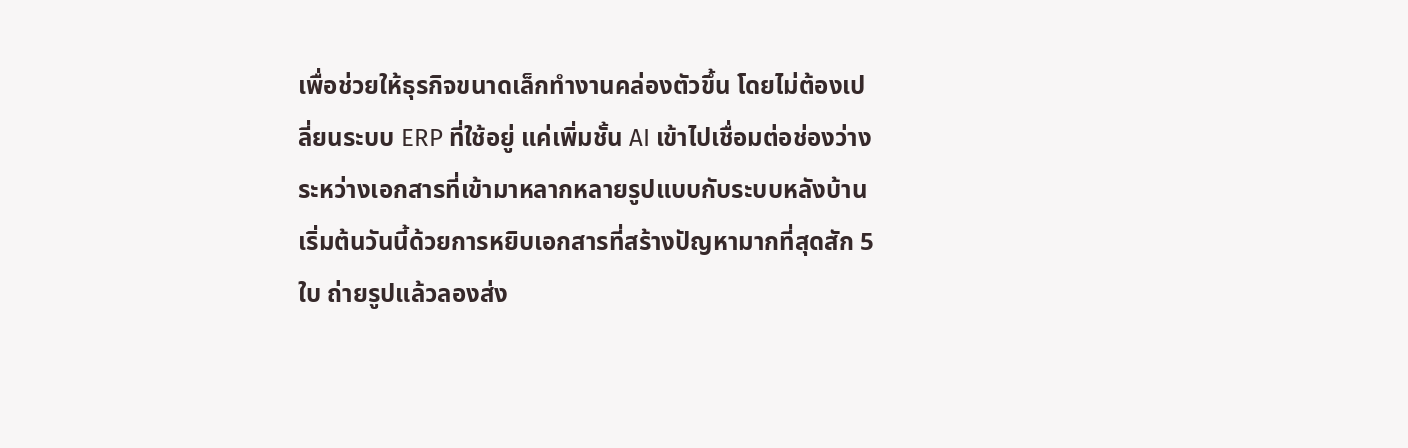เพื่อช่วยให้ธุรกิจขนาดเล็กทำงานคล่องตัวขึ้น โดยไม่ต้องเปลี่ยนระบบ ERP ที่ใช้อยู่ แค่เพิ่มชั้น AI เข้าไปเชื่อมต่อช่องว่างระหว่างเอกสารที่เข้ามาหลากหลายรูปแบบกับระบบหลังบ้าน
เริ่มต้นวันนี้ด้วยการหยิบเอกสารที่สร้างปัญหามากที่สุดสัก 5 ใบ ถ่ายรูปแล้วลองส่ง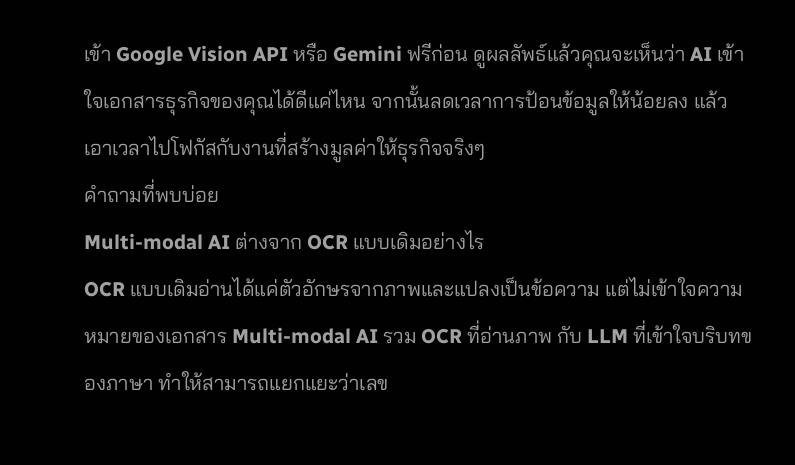เข้า Google Vision API หรือ Gemini ฟรีก่อน ดูผลลัพธ์แล้วคุณจะเห็นว่า AI เข้าใจเอกสารธุรกิจของคุณได้ดีแค่ไหน จากนั้นลดเวลาการป้อนข้อมูลให้น้อยลง แล้วเอาเวลาไปโฟกัสกับงานที่สร้างมูลค่าให้ธุรกิจจริงๆ
คำถามที่พบบ่อย
Multi-modal AI ต่างจาก OCR แบบเดิมอย่างไร
OCR แบบเดิมอ่านได้แค่ตัวอักษรจากภาพและแปลงเป็นข้อความ แต่ไม่เข้าใจความหมายของเอกสาร Multi-modal AI รวม OCR ที่อ่านภาพ กับ LLM ที่เข้าใจบริบทของภาษา ทำให้สามารถแยกแยะว่าเลข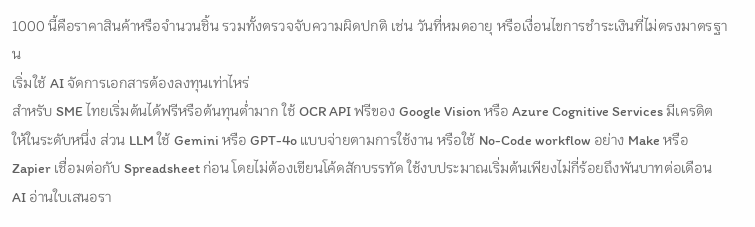1000 นี้คือราคาสินค้าหรือจำนวนชิ้น รวมทั้งตรวจจับความผิดปกติ เช่น วันที่หมดอายุ หรือเงื่อนไขการชำระเงินที่ไม่ตรงมาตรฐาน
เริ่มใช้ AI จัดการเอกสารต้องลงทุนเท่าไหร่
สำหรับ SME ไทยเริ่มต้นได้ฟรีหรือต้นทุนต่ำมาก ใช้ OCR API ฟรีของ Google Vision หรือ Azure Cognitive Services มีเครดิตให้ในระดับหนึ่ง ส่วน LLM ใช้ Gemini หรือ GPT-4o แบบจ่ายตามการใช้งาน หรือใช้ No-Code workflow อย่าง Make หรือ Zapier เชื่อมต่อกับ Spreadsheet ก่อน โดยไม่ต้องเขียนโค้ดสักบรรทัด ใช้งบประมาณเริ่มต้นเพียงไม่กี่ร้อยถึงพันบาทต่อเดือน
AI อ่านใบเสนอรา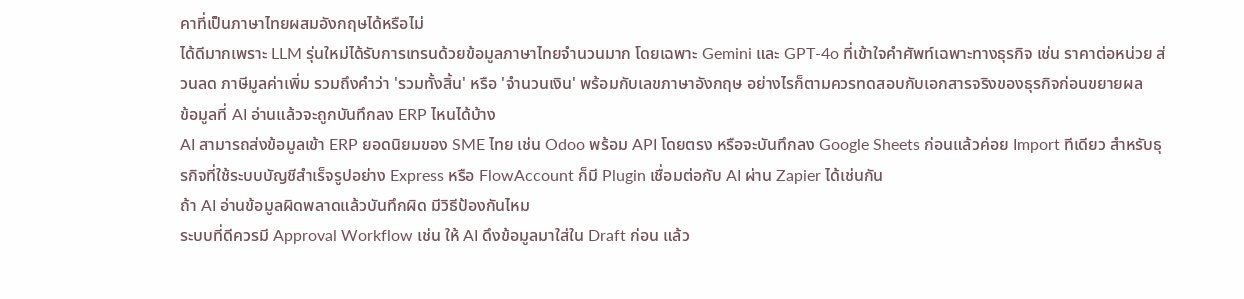คาที่เป็นภาษาไทยผสมอังกฤษได้หรือไม่
ได้ดีมากเพราะ LLM รุ่นใหม่ได้รับการเทรนด้วยข้อมูลภาษาไทยจำนวนมาก โดยเฉพาะ Gemini และ GPT-4o ที่เข้าใจคำศัพท์เฉพาะทางธุรกิจ เช่น ราคาต่อหน่วย ส่วนลด ภาษีมูลค่าเพิ่ม รวมถึงคำว่า 'รวมทั้งสิ้น' หรือ 'จำนวนเงิน' พร้อมกับเลขภาษาอังกฤษ อย่างไรก็ตามควรทดสอบกับเอกสารจริงของธุรกิจก่อนขยายผล
ข้อมูลที่ AI อ่านแล้วจะถูกบันทึกลง ERP ไหนได้บ้าง
AI สามารถส่งข้อมูลเข้า ERP ยอดนิยมของ SME ไทย เช่น Odoo พร้อม API โดยตรง หรือจะบันทึกลง Google Sheets ก่อนแล้วค่อย Import ทีเดียว สำหรับธุรกิจที่ใช้ระบบบัญชีสำเร็จรูปอย่าง Express หรือ FlowAccount ก็มี Plugin เชื่อมต่อกับ AI ผ่าน Zapier ได้เช่นกัน
ถ้า AI อ่านข้อมูลผิดพลาดแล้วบันทึกผิด มีวิธีป้องกันไหม
ระบบที่ดีควรมี Approval Workflow เช่น ให้ AI ดึงข้อมูลมาใส่ใน Draft ก่อน แล้ว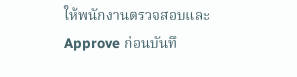ให้พนักงานตรวจสอบและ Approve ก่อนบันทึ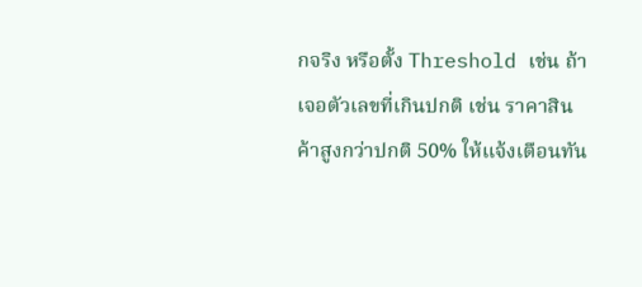กจริง หรือตั้ง Threshold เช่น ถ้าเจอตัวเลขที่เกินปกติ เช่น ราคาสินค้าสูงกว่าปกติ 50% ให้แจ้งเตือนทัน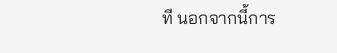ที นอกจากนี้การ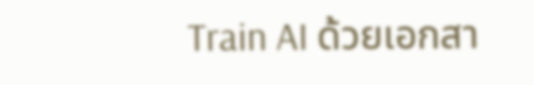Train AI ด้วยเอกสา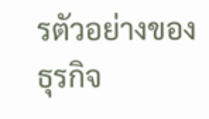รตัวอย่างของธุรกิจ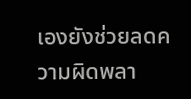เองยังช่วยลดความผิดพลา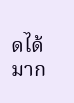ดได้มาก